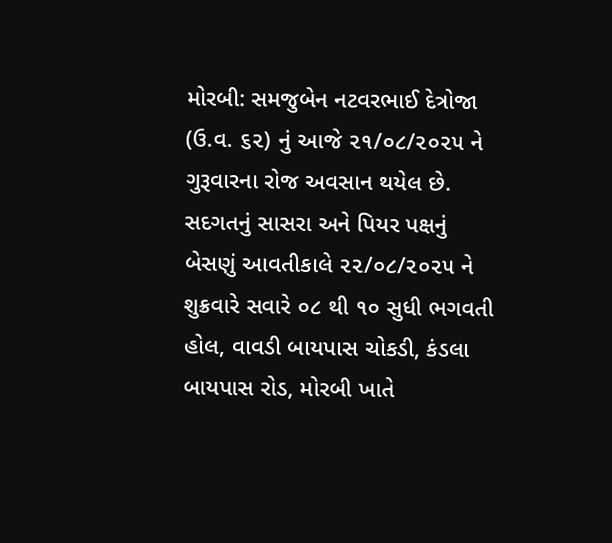મોરબી: સમજુબેન નટવરભાઈ દેત્રોજા (ઉ.વ. ૬૨) નું આજે ૨૧/૦૮/૨૦૨૫ ને ગુરૂવારના રોજ અવસાન થયેલ છે. સદગતનું સાસરા અને પિયર પક્ષનું બેસણું આવતીકાલે ૨૨/૦૮/૨૦૨૫ ને શુક્રવારે સવારે ૦૮ થી ૧૦ સુધી ભગવતી હોલ, વાવડી બાયપાસ ચોકડી, કંડલા બાયપાસ રોડ, મોરબી ખાતે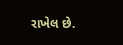રાખેલ છે.